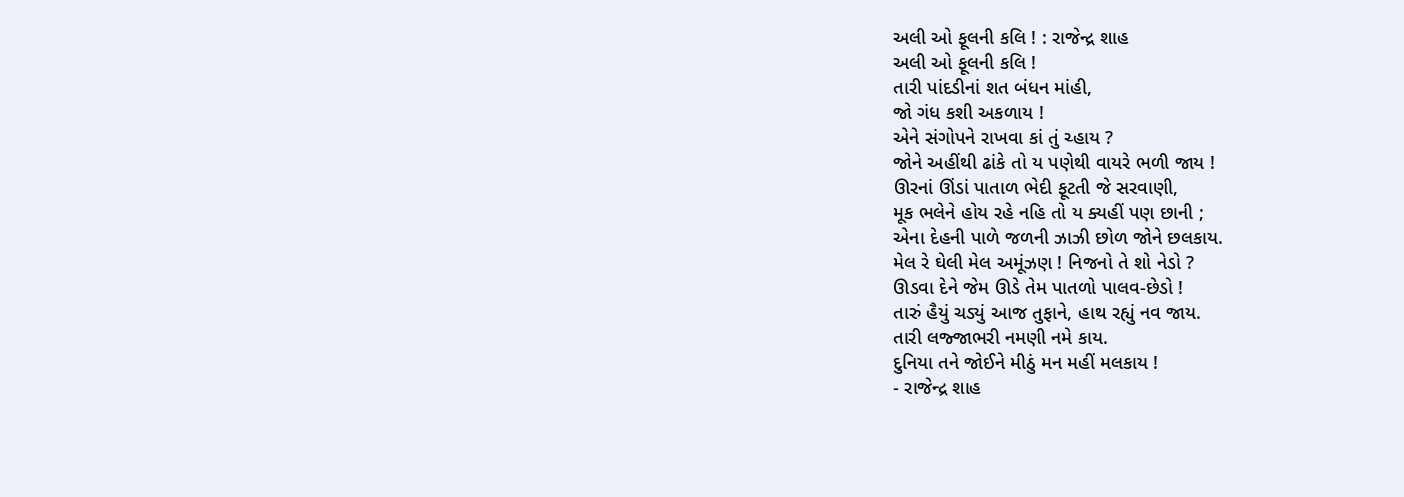અલી ઓ ફૂલની કલિ ! : રાજેન્દ્ર શાહ
અલી ઓ ફૂલની કલિ !
તારી પાંદડીનાં શત બંધન માંહી,
જો ગંધ કશી અકળાય !
એને સંગોપને રાખવા કાં તું ચ્હાય ?
જોને અહીંથી ઢાંકે તો ય પણેથી વાયરે ભળી જાય !
ઊરનાં ઊંડાં પાતાળ ભેદી ફૂટતી જે સરવાણી,
મૂક ભલેને હોય રહે નહિ તો ય ક્યહીં પણ છાની ;
એના દેહની પાળે જળની ઝાઝી છોળ જોને છલકાય.
મેલ રે ઘેલી મેલ અમૂંઝણ ! નિજનો તે શો નેડો ?
ઊડવા દેને જેમ ઊડે તેમ પાતળો પાલવ-છેડો !
તારું હૈયું ચડ્યું આજ તુફાને, હાથ રહ્યું નવ જાય.
તારી લજ્જાભરી નમણી નમે કાય.
દુનિયા તને જોઈને મીઠું મન મહીં મલકાય !
- રાજેન્દ્ર શાહ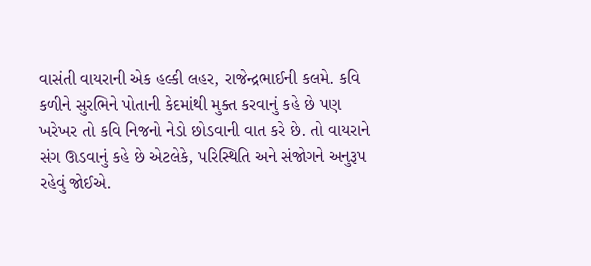વાસંતી વાયરાની એક હલ્કી લહર, રાજેન્દ્રભાઈની કલમે. કવિ કળીને સુરભિને પોતાની કેદમાંથી મુક્ત કરવાનું કહે છે પણ ખરેખર તો કવિ નિજનો નેડો છોડવાની વાત કરે છે. તો વાયરાને સંગ ઊડવાનું કહે છે એટલેકે, પરિસ્થિતિ અને સંજોગને અનુરૂપ રહેવું જોઈએ.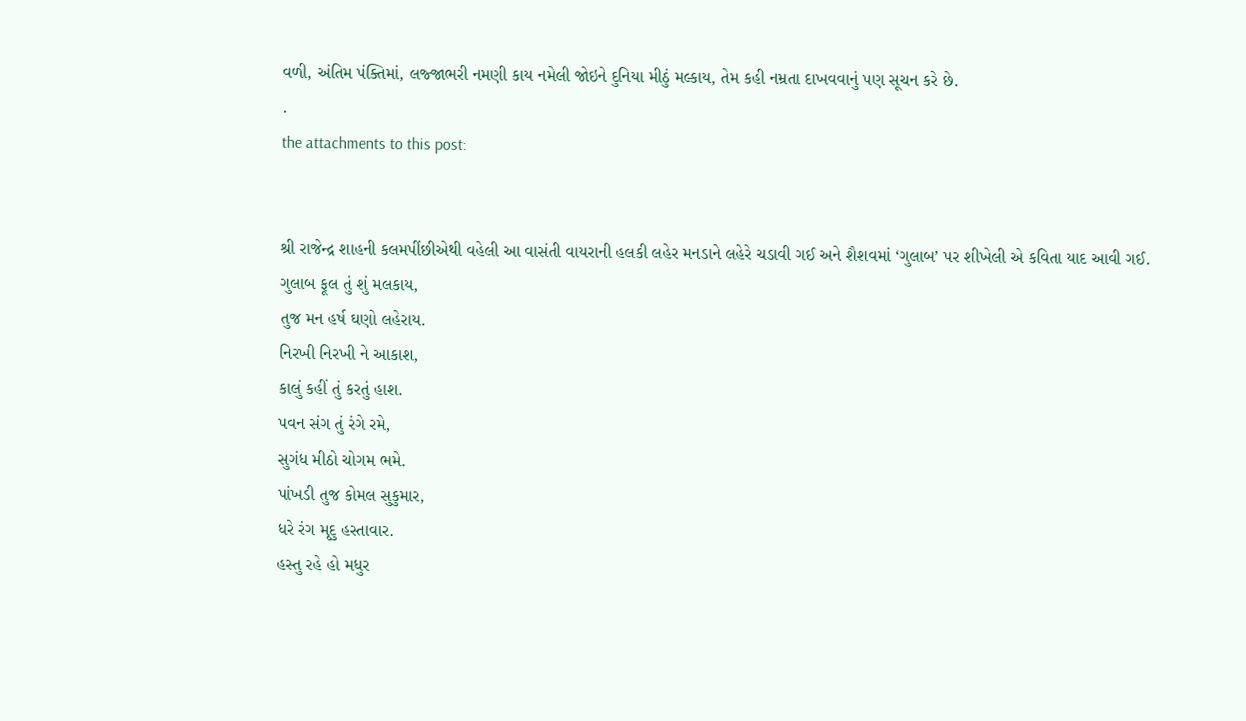વળી, અંતિમ પંક્તિમાં, લજ્જાભરી નમણી કાય નમેલી જોઇને દુનિયા મીઠું મલ્કાય, તેમ કહી નમ્રતા દાખવવાનું પણ સૂચન કરે છે.
.
the attachments to this post:


શ્રી રાજેન્દ્ર શાહની કલમપીંછીએથી વહેલી આ વાસંતી વાયરાની હલકી લહેર મનડાને લહેરે ચડાવી ગઈ અને શૈશવમાં ‘ગુલાબ’ પર શીખેલી એ કવિતા યાદ આવી ગઈ.
ગુલાબ ફૂલ તું શું મલકાય,
તુજ મન હર્ષ ઘણો લહેરાય.
નિરખી નિરખી ને આકાશ,
કાલું કહીં તું કરતું હાશ.
પવન સંગ તું રંગે રમે,
સુગંધ મીઠો ચોગમ ભમે.
પાંખડી તુજ કોમલ સુકુમાર,
ધરે રંગ મૃદુ હસ્તાવાર.
હસ્તુ રહે હો મધુર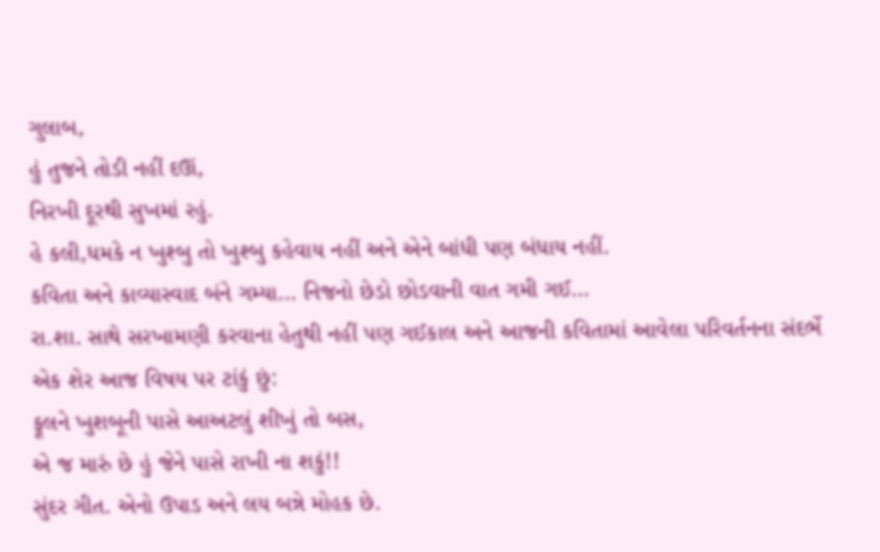ગુલાબ,
હું તુજને તોડી નહીં દઊં,
નિરખી દૂરથી સુખમાં રહું.
હે કલી,ધમકે ન ખુશ્બુ તો ખુશ્બુ કહેવાય નહીં અને એને બાંધી પણ બંધાય નહીં.
કવિતા અને કાવ્યાસ્વાદ બંને ગમ્યા… નિજનો છેડો છોડવાની વાત ગમી ગઈ…
રા.શા. સાથે સરખામણી કરવાના હેતુથી નહીં પણ ગઈકાલ અને આજની કવિતામાં આવેલા પરિવર્તનના સંદર્ભે એક શેર આજ વિષય પર ટાંકું છું:
ફૂલને ખુશબૂની પાસે આઅટલું શીખું તો બસ,
એ જ મારું છે હું જેને પાસે રાખી ના શકું!!
સુંદર ગીત. એનો ઉપાડ અને લય બન્ને મોહક છે.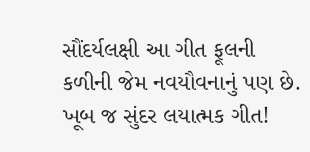સૌંદર્યલક્ષી આ ગીત ફૂલની કળીની જેમ નવયૌવનાનું પણ છે.
ખૂબ જ સુંદર લયાત્મક ગીત!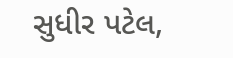સુધીર પટેલ,